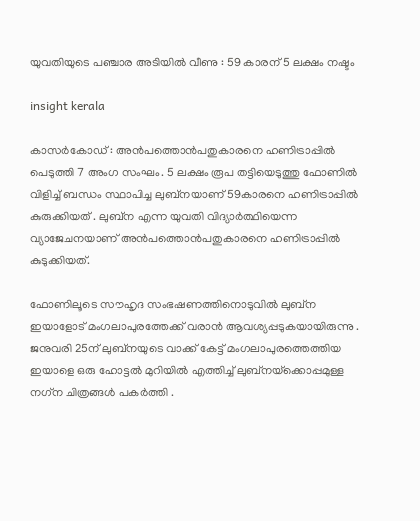യുവതിയുടെ പഞ്ചാര അടിയിൽ വീണു : 59 കാരന് 5 ലക്ഷം നഷ്ടം

insight kerala

കാസർകോഡ് : അൻപത്തൊൻപതുകാരനെ ഹണിട്രാപ്പിൽ പെടുത്തി 7 അംഗ സംഘം. 5 ലക്ഷം രൂപ തട്ടിയെടുത്തു ഫോണിൽ വിളിച്ച് ബന്ധം സ്ഥാപിച്ച ലുബ്‌നയാണ് 59കാരനെ ഹണിട്രാപ്പിൽ കുരുക്കിയത് . ലുബ്‌ന എന്ന യുവതി വിദ്യാർത്ഥിയെന്ന വ്യാജേചനയാണ് അൻപത്തൊൻപതുകാരനെ ഹണിട്രാപ്പിൽ കുടുക്കിയത്.

ഫോണിലൂടെ സൗഹൃദ സംഭഷണത്തിനൊടുവിൽ ലുബ്ന ഇയാളോട് മംഗലാപുരത്തേക്ക് വരാൻ ആവശ്യപ്പടുകയായിരുന്നു . ജനുവരി 25ന് ലുബ്നയുടെ വാക്ക് കേട്ട് മംഗലാപുരത്തെത്തിയ ഇയാളെ ഒരു ഹോട്ടൽ മുറിയിൽ എത്തിച്ച് ലുബ്‌നയ്‌ക്കൊപ്പമുള്ള നഗ്‌ന ചിത്രങ്ങൾ പകർത്തി .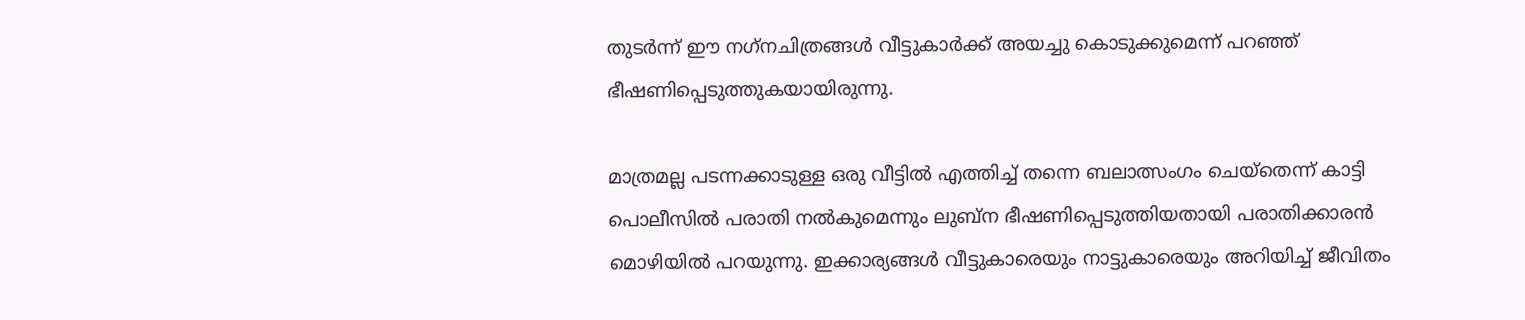തുടർന്ന് ഈ നഗ്‌നചിത്രങ്ങൾ വീട്ടുകാർക്ക് അയച്ചു കൊടുക്കുമെന്ന് പറഞ്ഞ് ഭീഷണിപ്പെടുത്തുകയായിരുന്നു.

മാത്രമല്ല പടന്നക്കാടുള്ള ഒരു വീട്ടിൽ എത്തിച്ച് തന്നെ ബലാത്സംഗം ചെയ്‌തെന്ന് കാട്ടി പൊലീസിൽ പരാതി നൽകുമെന്നും ലുബ്‌ന ഭീഷണിപ്പെടുത്തിയതായി പരാതിക്കാരൻ മൊഴിയിൽ പറയുന്നു. ഇക്കാര്യങ്ങൾ വീട്ടുകാരെയും നാട്ടുകാരെയും അറിയിച്ച് ജീവിതം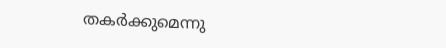തകർക്കുമെന്നു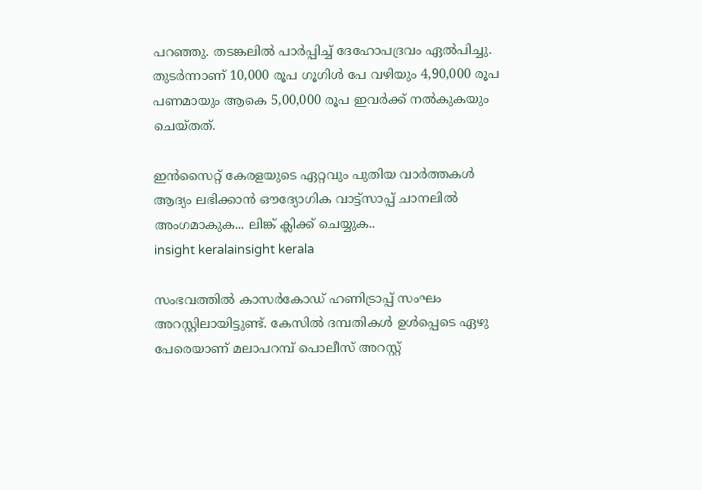പറഞ്ഞു. തടങ്കലിൽ പാർപ്പിച്ച് ദേഹോപദ്രവം ഏൽപിച്ചു. തുടർന്നാണ് 10,000 രൂപ ഗൂഗിൾ പേ വഴിയും 4,90,000 രൂപ പണമായും ആകെ 5,00,000 രൂപ ഇവർക്ക് നൽകുകയും ചെയ്തത്.

ഇൻസൈറ്റ് കേരളയുടെ ഏറ്റവും പുതിയ വാർത്തകൾ ആദ്യം ലഭിക്കാൻ ഔദ്യോഗിക വാട്ട്‌സാപ്പ് ചാനലിൽ അംഗമാകുക... ലിങ്ക് ക്ലിക്ക് ചെയ്യുക..
insight keralainsight kerala

സംഭവത്തിൽ കാസർകോഡ് ഹണിട്രാപ്പ് സംഘം അറസ്റ്റിലായിട്ടുണ്ട്. കേസിൽ ദമ്പതികൾ ഉൾപ്പെടെ ഏഴു പേരെയാണ് മലാപറമ്പ് പൊലീസ് അറസ്റ്റ്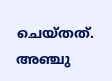ചെയ്തത്. അഞ്ചു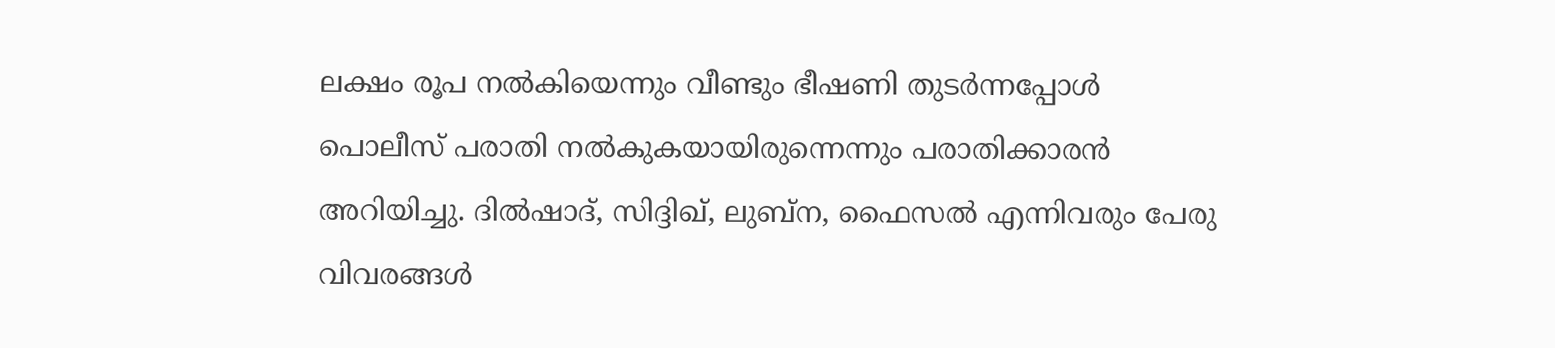ലക്ഷം രൂപ നൽകിയെന്നും വീണ്ടും ഭീഷണി തുടർന്നപ്പോൾ പൊലീസ് പരാതി നൽകുകയായിരുന്നെന്നും പരാതിക്കാരൻ അറിയിച്ചു. ദിൽഷാദ്, സിദ്ദിഖ്, ലുബ്‌ന, ഫൈസൽ എന്നിവരും പേരു വിവരങ്ങൾ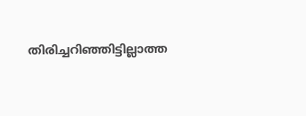തിരിച്ചറിഞ്ഞിട്ടില്ലാത്ത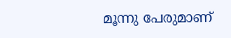മൂന്നു പേരുമാണ്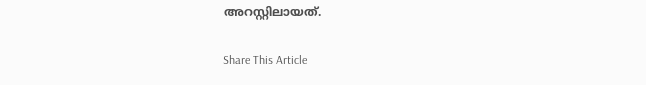അറസ്റ്റിലായത്.

Share This Article